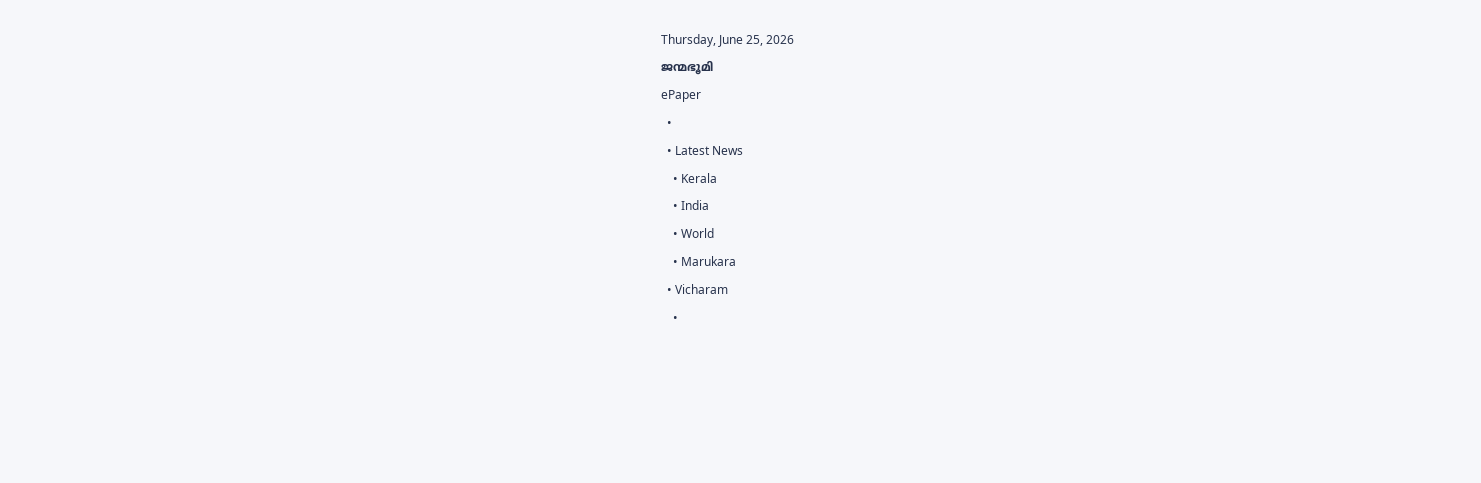Thursday, June 25, 2026
ജന്മഭൂമി
ePaper
  •
  • Latest News
    • Kerala
    • India
    • World
    • Marukara
  • Vicharam
    •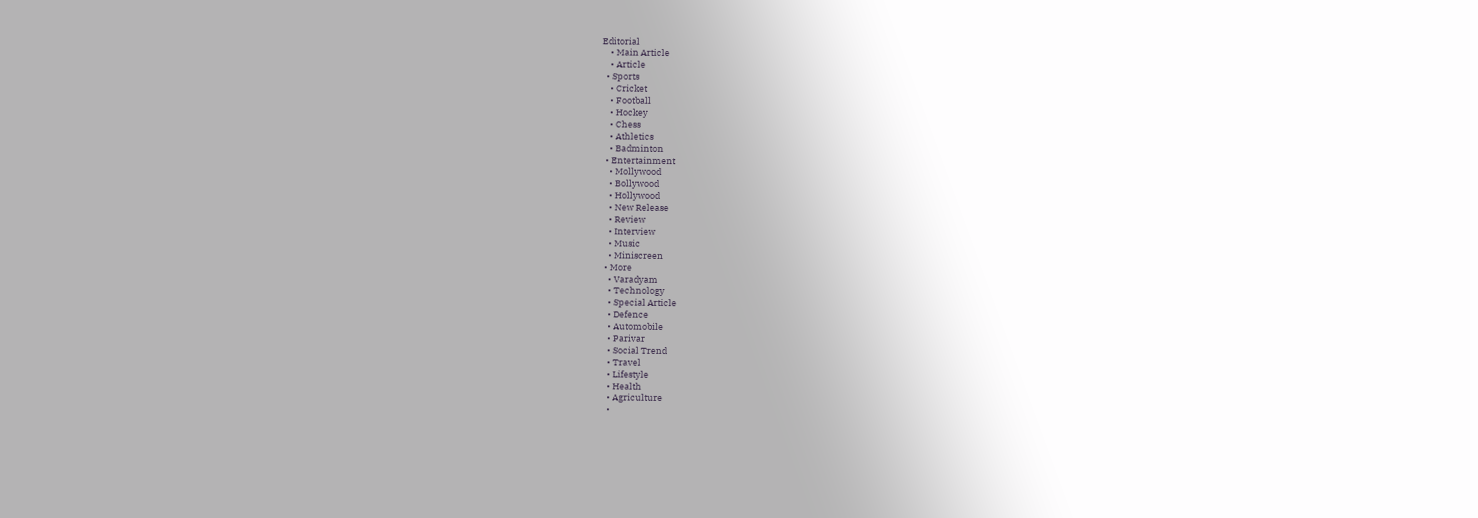Editorial
    • Main Article
    • Article
  • Sports
    • Cricket
    • Football
    • Hockey
    • Chess
    • Athletics
    • Badminton
  • Entertainment
    • Mollywood
    • Bollywood
    • Hollywood
    • New Release
    • Review
    • Interview
    • Music
    • Miniscreen
  • More
    • Varadyam
    • Technology
    • Special Article
    • Defence
    • Automobile
    • Parivar
    • Social Trend
    • Travel
    • Lifestyle
    • Health
    • Agriculture
    •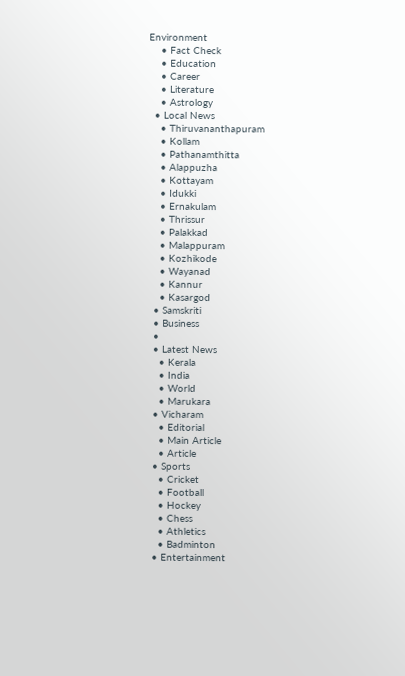Environment
    • Fact Check
    • Education
    • Career
    • Literature
    • Astrology
  • Local News
    • Thiruvananthapuram
    • Kollam
    • Pathanamthitta
    • Alappuzha
    • Kottayam
    • Idukki
    • Ernakulam
    • Thrissur
    • Palakkad
    • Malappuram
    • Kozhikode
    • Wayanad
    • Kannur
    • Kasargod
  • Samskriti
  • Business
  •
  • Latest News
    • Kerala
    • India
    • World
    • Marukara
  • Vicharam
    • Editorial
    • Main Article
    • Article
  • Sports
    • Cricket
    • Football
    • Hockey
    • Chess
    • Athletics
    • Badminton
  • Entertainment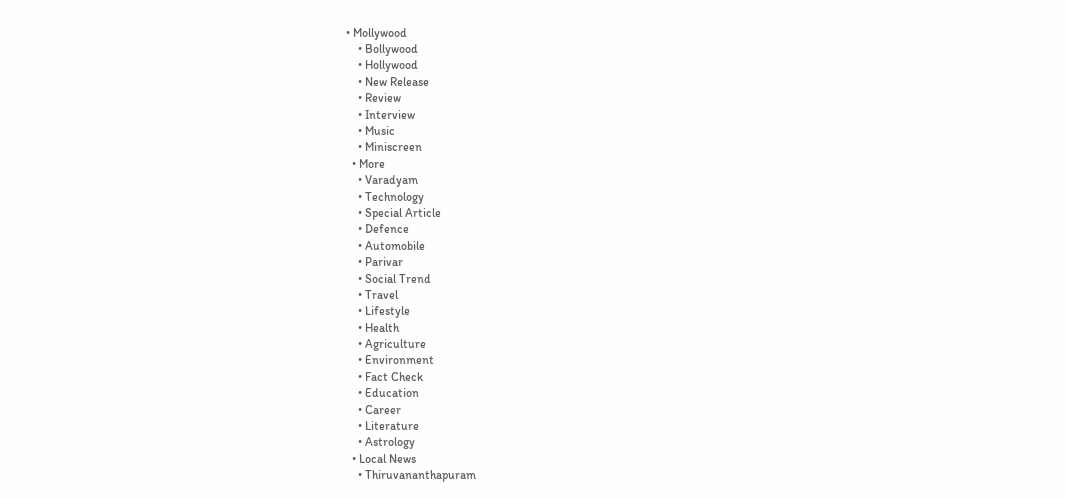• Mollywood
    • Bollywood
    • Hollywood
    • New Release
    • Review
    • Interview
    • Music
    • Miniscreen
  • More
    • Varadyam
    • Technology
    • Special Article
    • Defence
    • Automobile
    • Parivar
    • Social Trend
    • Travel
    • Lifestyle
    • Health
    • Agriculture
    • Environment
    • Fact Check
    • Education
    • Career
    • Literature
    • Astrology
  • Local News
    • Thiruvananthapuram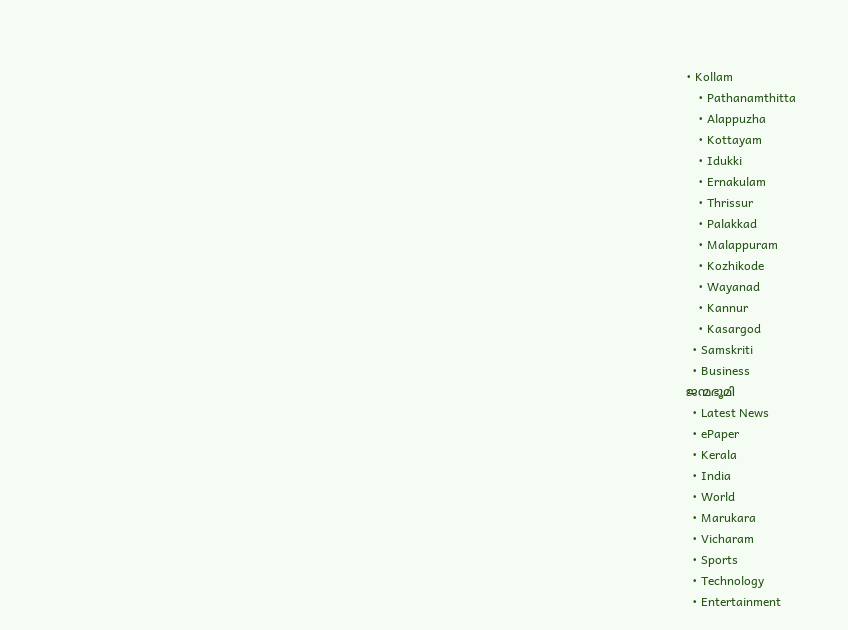• Kollam
    • Pathanamthitta
    • Alappuzha
    • Kottayam
    • Idukki
    • Ernakulam
    • Thrissur
    • Palakkad
    • Malappuram
    • Kozhikode
    • Wayanad
    • Kannur
    • Kasargod
  • Samskriti
  • Business
ജന്മഭൂമി
  • Latest News
  • ePaper
  • Kerala
  • India
  • World
  • Marukara
  • Vicharam
  • Sports
  • Technology
  • Entertainment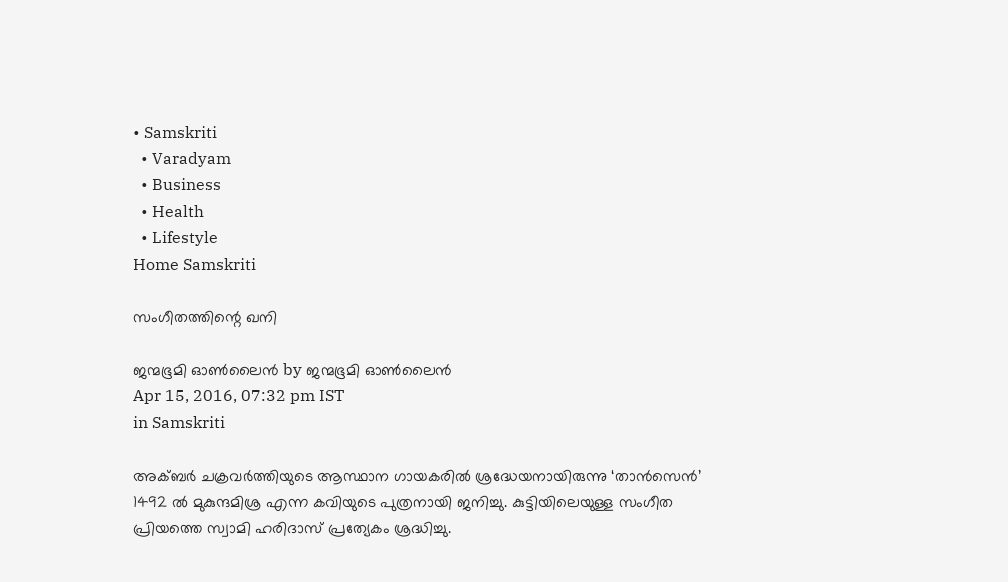• Samskriti
  • Varadyam
  • Business
  • Health
  • Lifestyle
Home Samskriti

സംഗീതത്തിന്റെ ഖനി

ജന്മഭൂമി ഓണ്‍ലൈന്‍ by ജന്മഭൂമി ഓണ്‍ലൈന്‍
Apr 15, 2016, 07:32 pm IST
in Samskriti

അക്ബര്‍ ചക്രവര്‍ത്തിയുടെ ആസ്ഥാന ഗായകരില്‍ ശ്രദ്ധേയനായിരുന്നു ‘താന്‍സെന്‍’ 1492 ല്‍ മുകുന്ദമിശ്ര എന്ന കവിയുടെ പുത്രനായി ജനിച്ചു. കുട്ടിയിലെയുള്ള സംഗീത പ്രിയത്തെ സ്വാമി ഹരിദാസ് പ്രത്യേകം ശ്രദ്ധിച്ചു.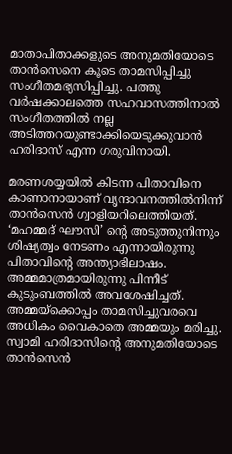മാതാപിതാക്കളുടെ അനുമതിയോടെ താന്‍സെനെ കൂടെ താമസിപ്പിച്ചു സംഗീതമഭ്യസിപ്പിച്ചു. പത്തു വര്‍ഷക്കാലത്തെ സഹവാസത്തിനാല്‍ സംഗീതത്തില്‍ നല്ല അടിത്തറയുണ്ടാക്കിയെടുക്കുവാന്‍ ഹരിദാസ് എന്ന ഗരുവിനായി.

മരണശയ്യയില്‍ കിടന്ന പിതാവിനെ കാണാനായാണ് വൃന്ദാവനത്തില്‍നിന്ന് താന്‍സെന്‍ ഗ്വാളിയറിലെത്തിയത്. ‘മഹമ്മദ് ഘൗസി’ ന്റെ അടുത്തുനിന്നും ശിഷ്യത്വം നേടണം എന്നായിരുന്നു പിതാവിന്റെ അന്ത്യാഭിലാഷം. അമ്മമാത്രമായിരുന്നു പിന്നീട് കുടുംബത്തില്‍ അവശേഷിച്ചത്. അമ്മയ്‌ക്കൊപ്പം താമസിച്ചുവരവെ അധികം വൈകാതെ അമ്മയും മരിച്ചു. സ്വാമി ഹരിദാസിന്റെ അനുമതിയോടെ താന്‍സെന്‍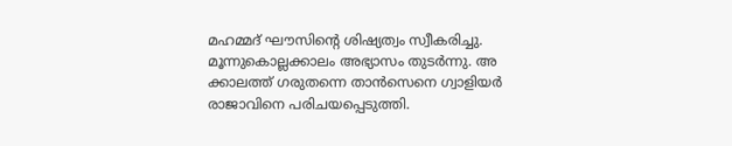മഹമ്മദ് ഘൗസിന്റെ ശിഷ്യത്വം സ്വീകരിച്ചു. മൂന്നുകൊല്ലക്കാലം അഭ്യാസം തുടര്‍ന്നു. അ ക്കാലത്ത് ഗരുതന്നെ താന്‍സെനെ ഗ്വാളിയര്‍ രാജാവിനെ പരിചയപ്പെടുത്തി.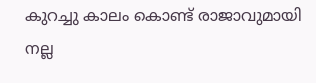കുറച്ചു കാലം കൊണ്ട് രാജാവുമായി നല്ല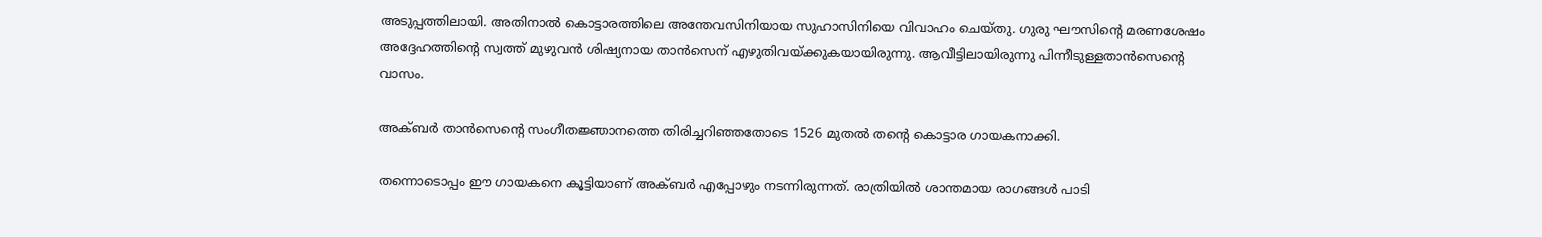അടുപ്പത്തിലായി. അതിനാല്‍ കൊട്ടാരത്തിലെ അന്തേവസിനിയായ സുഹാസിനിയെ വിവാഹം ചെയ്തു. ഗുരു ഘൗസിന്റെ മരണശേഷം അദ്ദേഹത്തിന്റെ സ്വത്ത് മുഴുവന്‍ ശിഷ്യനായ താന്‍സെന് എഴുതിവയ്‌ക്കുകയായിരുന്നു. ആവീട്ടിലായിരുന്നു പിന്നീടുള്ളതാന്‍സെന്റെ വാസം.

അക്ബര്‍ താന്‍സെന്റെ സംഗീതജ്ഞാനത്തെ തിരിച്ചറിഞ്ഞതോടെ 1526 മുതല്‍ തന്റെ കൊട്ടാര ഗായകനാക്കി.

തന്നൊടൊപ്പം ഈ ഗായകനെ കൂട്ടിയാണ് അക്ബര്‍ എപ്പോഴും നടന്നിരുന്നത്. രാത്രിയില്‍ ശാന്തമായ രാഗങ്ങള്‍ പാടി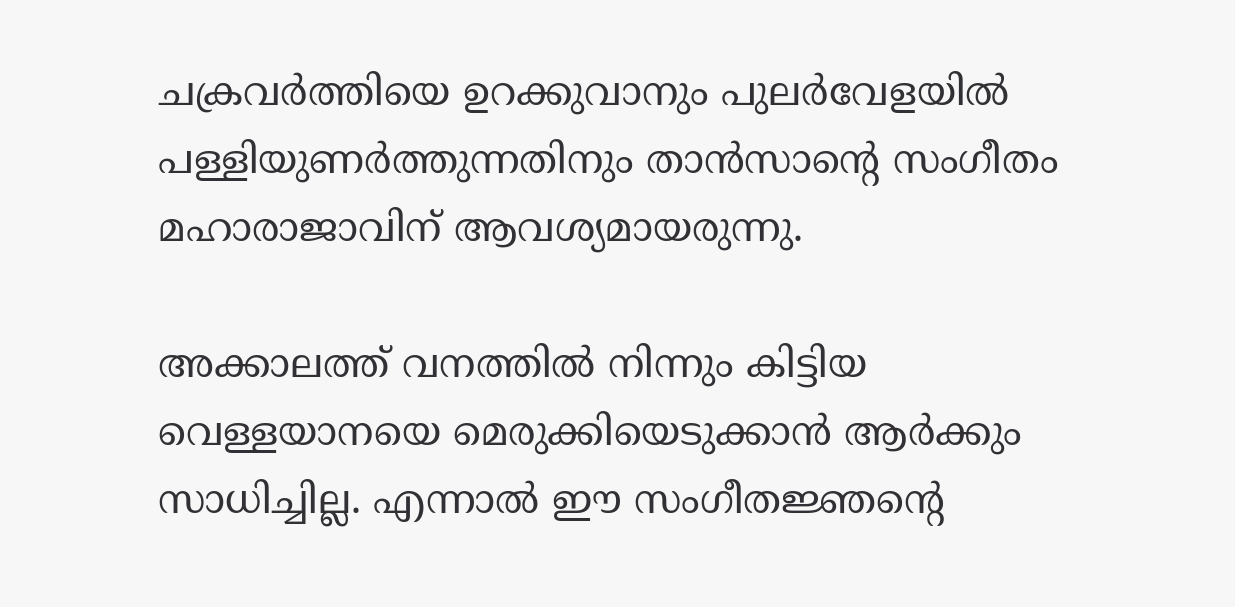ചക്രവര്‍ത്തിയെ ഉറക്കുവാനും പുലര്‍വേളയില്‍ പള്ളിയുണര്‍ത്തുന്നതിനും താന്‍സാന്റെ സംഗീതം മഹാരാജാവിന് ആവശ്യമായരുന്നു.

അക്കാലത്ത് വനത്തില്‍ നിന്നും കിട്ടിയ വെള്ളയാനയെ മെരുക്കിയെടുക്കാന്‍ ആര്‍ക്കും സാധിച്ചില്ല. എന്നാല്‍ ഈ സംഗീതജ്ഞന്റെ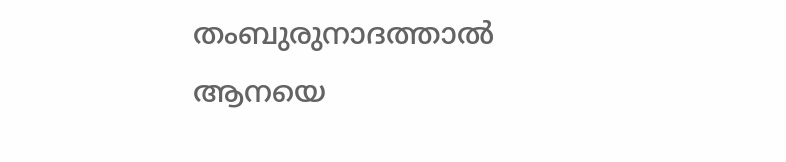തംബുരുനാദത്താല്‍ ആനയെ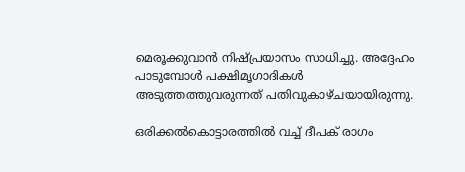മെരൂക്കുവാന്‍ നിഷ്പ്രയാസം സാധിച്ചു. അദ്ദേഹം പാടുമ്പോള്‍ പക്ഷിമൃഗാദികള്‍ അടുത്തത്തുവരുന്നത് പതിവുകാഴ്ചയായിരുന്നു.

ഒരിക്കല്‍കൊട്ടാരത്തില്‍ വച്ച് ദീപക് രാഗം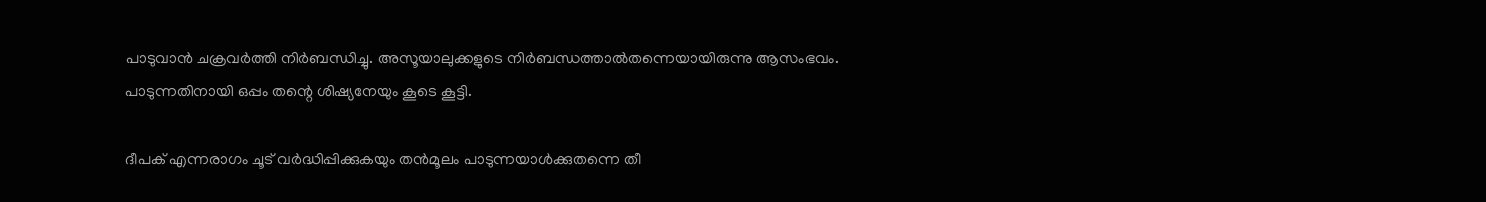പാടുവാന്‍ ചക്രവര്‍ത്തി നിര്‍ബന്ധിച്ചു. അസൂയാലുക്കളുടെ നിര്‍ബന്ധത്താല്‍തന്നെയായിരുന്നു ആസംഭവം. പാടുന്നതിനായി ഒപ്പം തന്റെ ശിഷ്യനേയും കൂടെ കൂട്ടി.

ദീപക് എന്നരാഗം ചൂട് വര്‍ദ്ധിപ്പിക്കുകയും തന്‍മൂലം പാടുന്നയാള്‍ക്കുതന്നെ തീ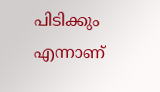പിടിക്കും എന്നാണ്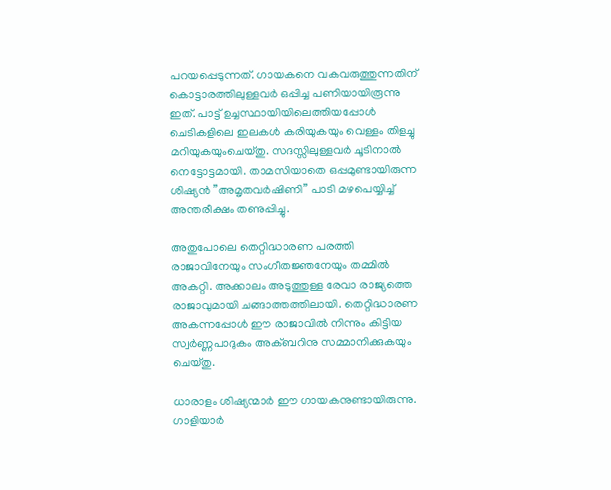പറയപ്പെടുന്നത്. ഗായകനെ വകവരുത്തുന്നതിന് കൊട്ടാരത്തിലുള്ളവര്‍ ഒപ്പിച്ച പണിയായിരൂന്നു ഇത്. പാട്ട് ഉച്ചസ്ഥായിയിലെത്തിയപ്പോള്‍ ചെടികളിലെ ഇലകള്‍ കരിയുകയും വെള്ളം തിളച്ചു മറിയുകയുംചെയ്തു. സദസ്സിലുള്ളവര്‍ ചൂടിനാല്‍ നെട്ടോട്ടമായി. താമസിയാതെ ഒപ്പമുണ്ടായിരുന്ന ശിഷ്യന്‍ ”അമൃതവര്‍ഷിണി” പാടി മഴപെയ്യിച്ച് അന്തരീക്ഷം തണുപ്പിച്ചു.

അതുപോലെ തെറ്റിദ്ധാരണ പരത്തി രാജാവിനേയും സംഗീതജ്ഞനേയും തമ്മില്‍ അകറ്റി. അക്കാലം അടുത്തുള്ള രേവാ രാജ്യത്തെ രാജാവുമായി ചങ്ങാത്തത്തിലായി. തെറ്റിദ്ധാരണ അകന്നപ്പോള്‍ ഈ രാജാവില്‍ നിന്നും കിട്ടിയ സ്വര്‍ണ്ണപാദുകം അക്ബറിനു സമ്മാനിക്കുകയും ചെയ്തു.

ധാരാളം ശിഷ്യന്മാര്‍ ഈ ഗായകനുണ്ടായിരുന്നു. ഗാളിയാര്‍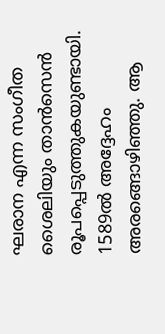ഘരാന എന്ന സംഗീത ശൈലിയും താന്‍സെന്‍ രൂപപ്പെടുത്തുകയുണ്ടായി. 1589ല്‍ അദ്ദേഹം അരങ്ങൊഴിഞ്ഞു. ആ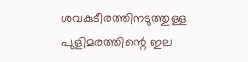ശവകുടീരത്തിനടുത്തുള്ള പുളിമരത്തിന്റെ ഇല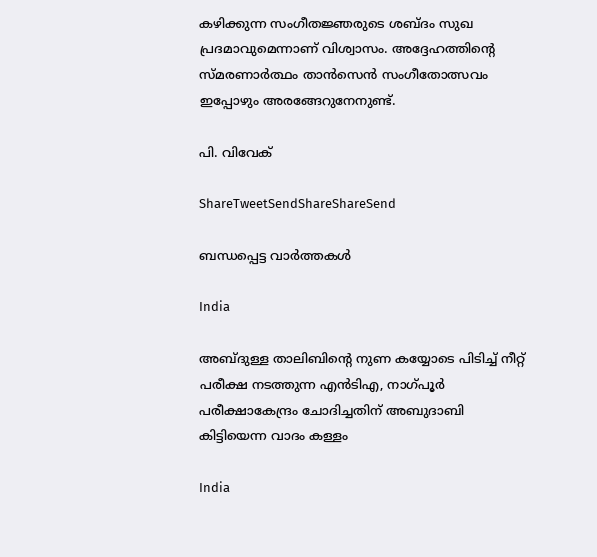കഴിക്കുന്ന സംഗീതജ്ഞരുടെ ശബ്ദം സുഖ പ്രദമാവുമെന്നാണ് വിശ്വാസം. അദ്ദേഹത്തിന്റെ സ്മരണാര്‍ത്ഥം താന്‍സെന്‍ സംഗീതോത്സവം ഇപ്പോഴും അരങ്ങേറുനേനുണ്ട്.

പി. വിവേക്‌

ShareTweetSendShareShareSend

ബന്ധപ്പെട്ട വാര്‍ത്തകള്‍

India

അബ്ദുള്ള താലിബിന്റെ നുണ കയ്യോടെ പിടിച്ച് നീറ്റ് പരീക്ഷ നടത്തുന്ന എന്‍ടിഎ, നാഗ്പൂര്‍ പരീക്ഷാകേന്ദ്രം ചോദിച്ചതിന് അബുദാബി കിട്ടിയെന്ന വാദം കള്ളം

India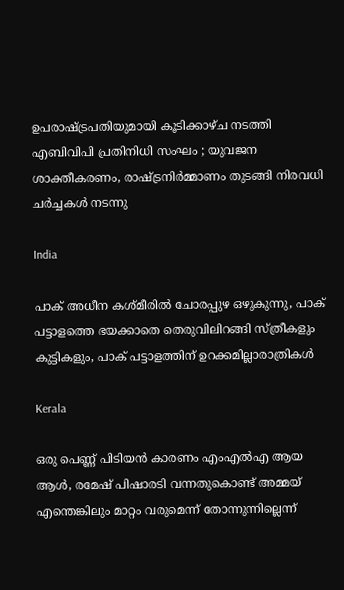ഉപരാഷ്‌ട്രപതിയുമായി കൂടിക്കാഴ്ച നടത്തി എബിവിപി പ്രതിനിധി സംഘം ; യുവജന ശാക്തീകരണം, രാഷ്‌ട്രനിർമ്മാണം തുടങ്ങി നിരവധി ചർച്ചകൾ നടന്നു

India

പാക് അധീന കശ്മീരില്‍ ചോരപ്പുഴ ഒഴുകുന്നു, പാക് പട്ടാളത്തെ ഭയക്കാതെ തെരുവിലിറങ്ങി സ്ത്രീകളും കുട്ടികളും, പാക് പട്ടാളത്തിന് ഉറക്കമില്ലാരാത്രികള്‍

Kerala

ഒരു പെണ്ണ് പിടിയന്‍ കാരണം എംഎല്‍എ ആയ ആള്‍, രമേഷ് പിഷാരടി വന്നതുകൊണ്ട് അമ്മയ് എന്തെങ്കിലും മാറ്റം വരുമെന്ന് തോന്നുന്നില്ലെന്ന്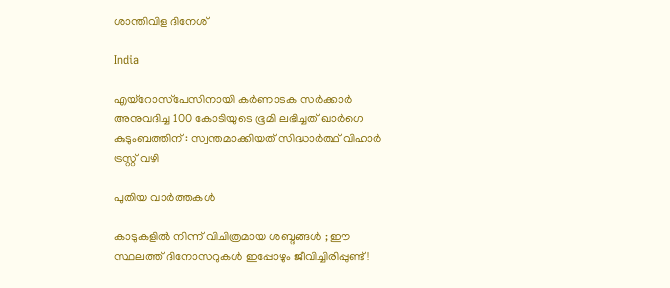ശാന്തിവിള ദിനേശ്

India

എയ്‌റോസ്‌പേസിനായി കർണാടക സർക്കാർ അനുവദിച്ച 100 കോടിയുടെ ഭൂമി ലഭിച്ചത് ഖാർഗെ കുടുംബത്തിന് : സ്വന്തമാക്കിയത് സിദ്ധാർത്ഥ് വിഹാർ ട്രസ്റ്റ് വഴി

പുതിയ വാര്‍ത്തകള്‍

കാടുകളിൽ നിന്ന് വിചിത്രമായ ശബ്ദങ്ങൾ ; ഈ സ്ഥലത്ത് ദിനോസറുകൾ ഇപ്പോഴും ജീവിച്ചിരിപ്പുണ്ട്!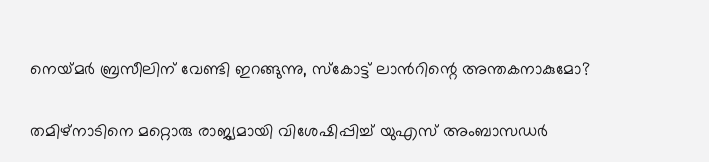നെയ്‌മര്‍ ബ്രസീലിന് വേണ്ടി ഇറങ്ങുന്നു, സ്കോട്ട് ലാന്‍റിന്റെ അന്തകനാകുമോ?

തമിഴ്നാടിനെ മറ്റൊരു രാജ്യമായി വിശേഷിപ്പിച്ച് യുഎസ് അംബാസഡർ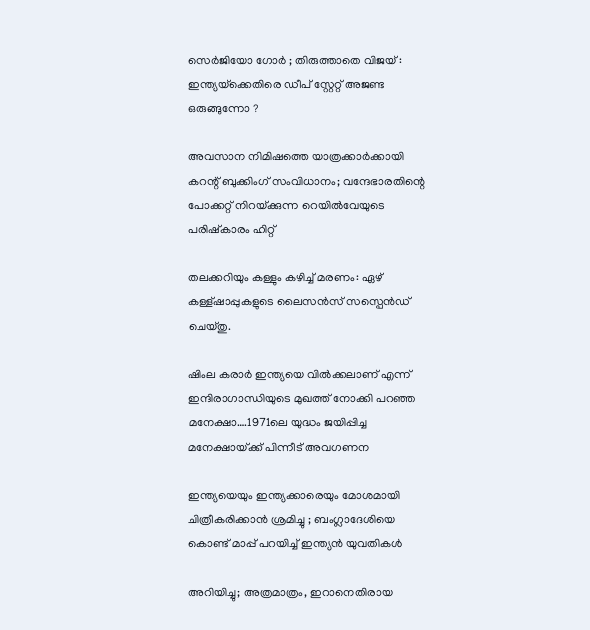സെർജിയോ ഗോർ ; തിരുത്താതെ വിജയ് : ഇന്ത്യയ്‌ക്കെതിരെ ഡീപ് സ്റ്റേറ്റ് അജണ്ട ഒരുങ്ങുന്നോ ?

അവസാന നിമിഷത്തെ യാത്രക്കാർക്കായി കറന്റ് ബുക്കിംഗ് സംവിധാനം; വന്ദേഭാരതിന്റെ പോക്കറ്റ് നിറയ്‌ക്കുന്ന റെയില്‍വേയുടെ പരിഷ്കാരം ഹിറ്റ്

തലക്കറിയും കള്ളും കഴിച്ച് മരണം: ഏഴ് കള്ള്ഷാപ്പുകളുടെ ലൈസന്‍സ് സസ്പെന്‍ഡ് ചെയ്തു.

ഷിംല കരാര്‍ ഇന്ത്യയെ വില്‍ക്കലാണ് എന്ന് ഇന്ദിരാഗാന്ധിയുടെ മുഖത്ത് നോക്കി പറഞ്ഞ മനേക്ഷാ….1971ലെ യുദ്ധം ജയിപ്പിച്ച മനേക്ഷായ്‌ക്ക് പിന്നീട് അവഗണന

ഇന്ത്യയെയും ഇന്ത്യക്കാരെയും മോശമായി ചിത്രീകരിക്കാൻ ശ്രമിച്ചു ; ബംഗ്ലാദേശിയെ കൊണ്ട് മാപ്പ് പറയിച്ച് ഇന്ത്യൻ യുവതികൾ

അറിയിച്ചു; അത്രമാത്രം, ഇറാനെതിരായ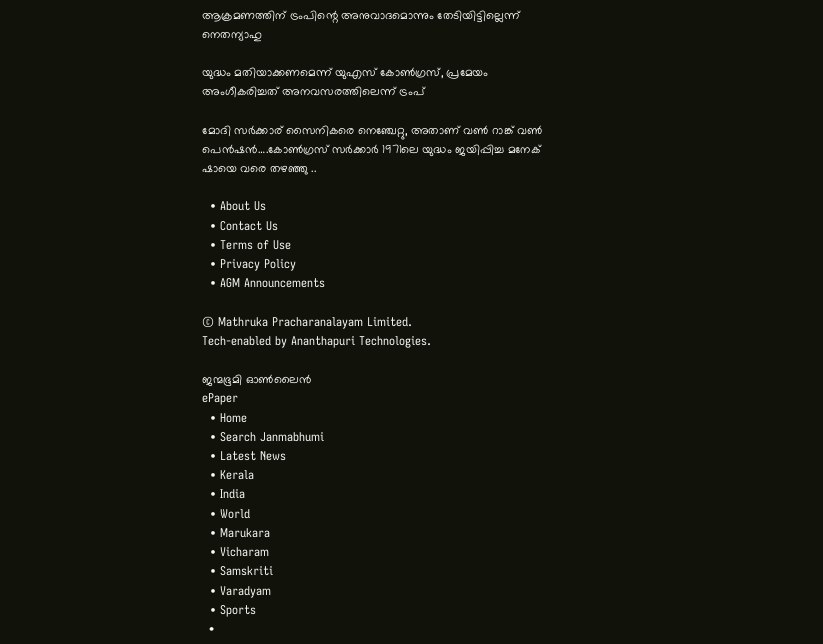ആക്രമണത്തിന് ട്രംപിന്റെ അനുവാദമൊന്നും തേടിയിട്ടില്ലെന്ന് നെതന്യാഹു

യുദ്ധം മതിയാക്കണമെന്ന് യുഎസ് കോണ്‍ഗ്രസ്, പ്രമേയം അംഗീകരിച്ചത് അനവസരത്തിലെന്ന് ട്രംപ്

മോദി സര്‍ക്കാര‍് സൈനികരെ നെഞ്ചേറ്റു, അതാണ് വണ്‍ റാങ്ക് വണ്‍ പെന്‍ഷന്‍….കോണ്‍ഗ്രസ് സര്‍ക്കാര്‍ 1971ലെ യുദ്ധം ജയിപ്പിച്ച മനേക് ഷായെ വരെ തഴഞ്ഞു ..

  • About Us
  • Contact Us
  • Terms of Use
  • Privacy Policy
  • AGM Announcements

© Mathruka Pracharanalayam Limited.
Tech-enabled by Ananthapuri Technologies.

ജന്മഭൂമി ഓണ്‍ലൈന്‍
ePaper
  • Home
  • Search Janmabhumi
  • Latest News
  • Kerala
  • India
  • World
  • Marukara
  • Vicharam
  • Samskriti
  • Varadyam
  • Sports
  •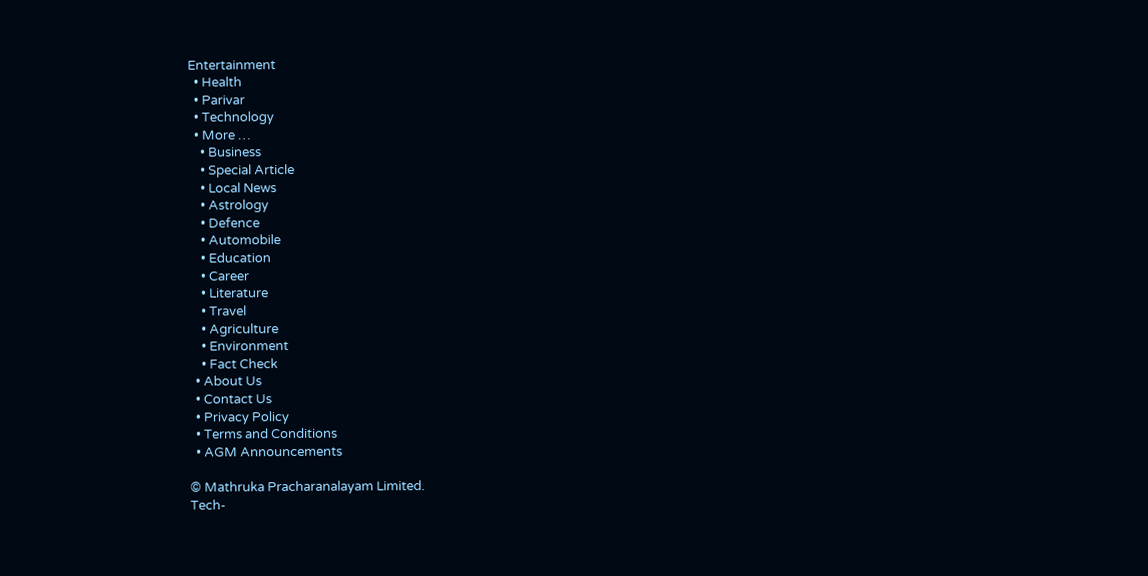Entertainment
  • Health
  • Parivar
  • Technology
  • More …
    • Business
    • Special Article
    • Local News
    • Astrology
    • Defence
    • Automobile
    • Education
    • Career
    • Literature
    • Travel
    • Agriculture
    • Environment
    • Fact Check
  • About Us
  • Contact Us
  • Privacy Policy
  • Terms and Conditions
  • AGM Announcements

© Mathruka Pracharanalayam Limited.
Tech-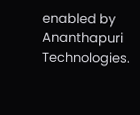enabled by Ananthapuri Technologies.